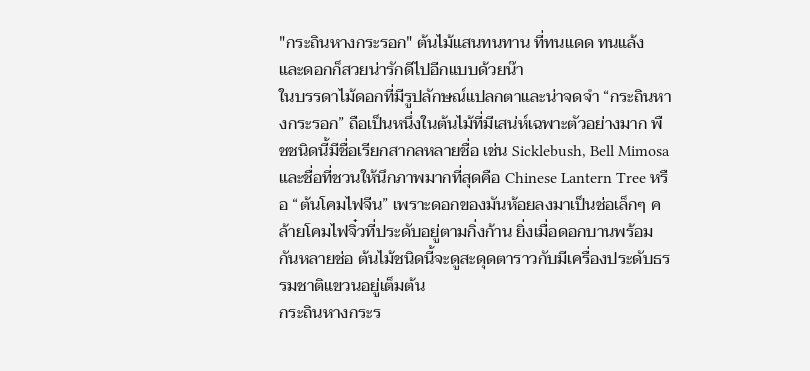"กระถินหางกระรอก" ต้นไม้แสนทนทาน ที่ทนแดด ทนแล้ง และดอกก็สวยน่ารักดีไปอีกแบบด้วยน๊า
ในบรรดาไม้ดอกที่มีรูปลักษณ์แปลกตาและน่าจดจำ “กระถินหางกระรอก” ถือเป็นหนึ่งในต้นไม้ที่มีเสน่ห์เฉพาะตัวอย่างมาก พืชชนิดนี้มีชื่อเรียกสากลหลายชื่อ เช่น Sicklebush, Bell Mimosa และชื่อที่ชวนให้นึกภาพมากที่สุดคือ Chinese Lantern Tree หรือ “ต้นโคมไฟจีน” เพราะดอกของมันห้อยลงมาเป็นช่อเล็กๆ คล้ายโคมไฟจิ๋วที่ประดับอยู่ตามกิ่งก้าน ยิ่งเมื่อดอกบานพร้อมกันหลายช่อ ต้นไม้ชนิดนี้จะดูสะดุดตาราวกับมีเครื่องประดับธรรมชาติแขวนอยู่เต็มต้น
กระถินหางกระร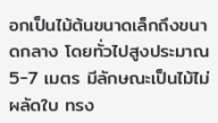อกเป็นไม้ต้นขนาดเล็กถึงขนาดกลาง โดยทั่วไปสูงประมาณ 5-7 เมตร มีลักษณะเป็นไม้ไม่ผลัดใบ ทรง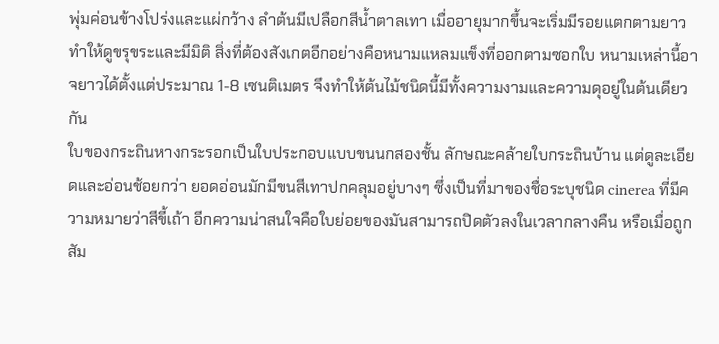พุ่มค่อนข้างโปร่งและแผ่กว้าง ลำต้นมีเปลือกสีน้ำตาลเทา เมื่ออายุมากขึ้นจะเริ่มมีรอยแตกตามยาว ทำให้ดูขรุขระและมีมิติ สิ่งที่ต้องสังเกตอีกอย่างคือหนามแหลมแข็งที่ออกตามซอกใบ หนามเหล่านี้อาจยาวได้ตั้งแต่ประมาณ 1-8 เซนติเมตร จึงทำให้ต้นไม้ชนิดนี้มีทั้งความงามและความดุอยู่ในต้นเดียวกัน
ใบของกระถินหางกระรอกเป็นใบประกอบแบบขนนกสองชั้น ลักษณะคล้ายใบกระถินบ้าน แต่ดูละเอียดและอ่อนช้อยกว่า ยอดอ่อนมักมีขนสีเทาปกคลุมอยู่บางๆ ซึ่งเป็นที่มาของชื่อระบุชนิด cinerea ที่มีความหมายว่าสีขี้เถ้า อีกความน่าสนใจคือใบย่อยของมันสามารถปิดตัวลงในเวลากลางคืน หรือเมื่อถูกสัม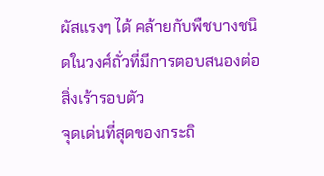ผัสแรงๆ ได้ คล้ายกับพืชบางชนิดในวงศ์ถั่วที่มีการตอบสนองต่อสิ่งเร้ารอบตัว
จุดเด่นที่สุดของกระถิ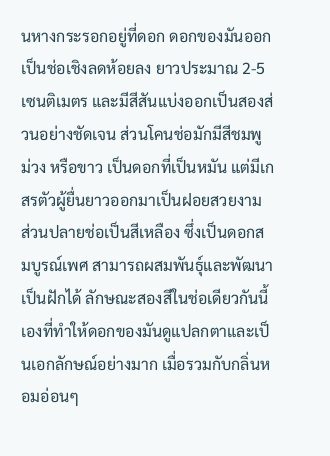นหางกระรอกอยู่ที่ดอก ดอกของมันออกเป็นช่อเชิงลดห้อยลง ยาวประมาณ 2-5 เซนติเมตร และมีสีสันแบ่งออกเป็นสองส่วนอย่างชัดเจน ส่วนโคนช่อมักมีสีชมพู ม่วง หรือขาว เป็นดอกที่เป็นหมัน แต่มีเกสรตัวผู้ยื่นยาวออกมาเป็นฝอยสวยงาม ส่วนปลายช่อเป็นสีเหลือง ซึ่งเป็นดอกสมบูรณ์เพศ สามารถผสมพันธุ์และพัฒนาเป็นฝักได้ ลักษณะสองสีในช่อเดียวกันนี้เองที่ทำให้ดอกของมันดูแปลกตาและเป็นเอกลักษณ์อย่างมาก เมื่อรวมกับกลิ่นหอมอ่อนๆ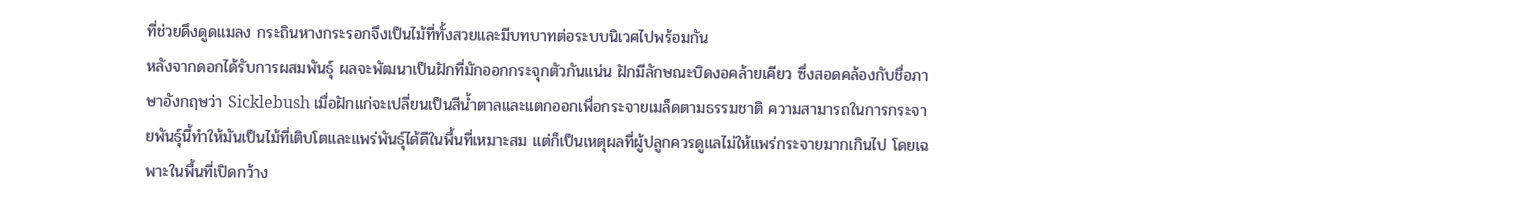ที่ช่วยดึงดูดแมลง กระถินหางกระรอกจึงเป็นไม้ที่ทั้งสวยและมีบทบาทต่อระบบนิเวศไปพร้อมกัน
หลังจากดอกได้รับการผสมพันธุ์ ผลจะพัฒนาเป็นฝักที่มักออกกระจุกตัวกันแน่น ฝักมีลักษณะบิดงอคล้ายเคียว ซึ่งสอดคล้องกับชื่อภาษาอังกฤษว่า Sicklebush เมื่อฝักแก่จะเปลี่ยนเป็นสีน้ำตาลและแตกออกเพื่อกระจายเมล็ดตามธรรมชาติ ความสามารถในการกระจายพันธุ์นี้ทำให้มันเป็นไม้ที่เติบโตและแพร่พันธุ์ได้ดีในพื้นที่เหมาะสม แต่ก็เป็นเหตุผลที่ผู้ปลูกควรดูแลไม่ให้แพร่กระจายมากเกินไป โดยเฉพาะในพื้นที่เปิดกว้าง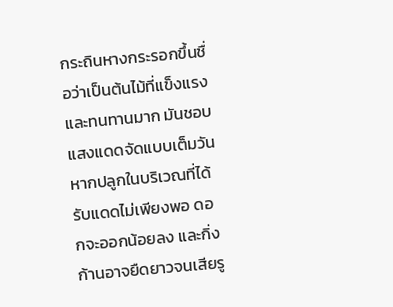กระถินหางกระรอกขึ้นชื่อว่าเป็นต้นไม้ที่แข็งแรงและทนทานมาก มันชอบแสงแดดจัดแบบเต็มวัน หากปลูกในบริเวณที่ได้รับแดดไม่เพียงพอ ดอกจะออกน้อยลง และกิ่งก้านอาจยืดยาวจนเสียรู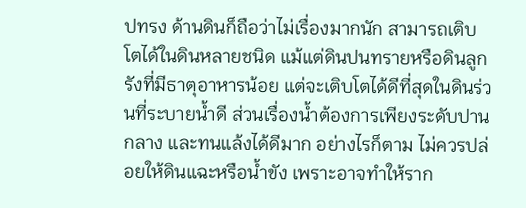ปทรง ด้านดินก็ถือว่าไม่เรื่องมากนัก สามารถเติบโตได้ในดินหลายชนิด แม้แต่ดินปนทรายหรือดินลูกรังที่มีธาตุอาหารน้อย แต่จะเติบโตได้ดีที่สุดในดินร่วนที่ระบายน้ำดี ส่วนเรื่องน้ำต้องการเพียงระดับปานกลาง และทนแล้งได้ดีมาก อย่างไรก็ตาม ไม่ควรปล่อยให้ดินแฉะหรือน้ำขัง เพราะอาจทำให้ราก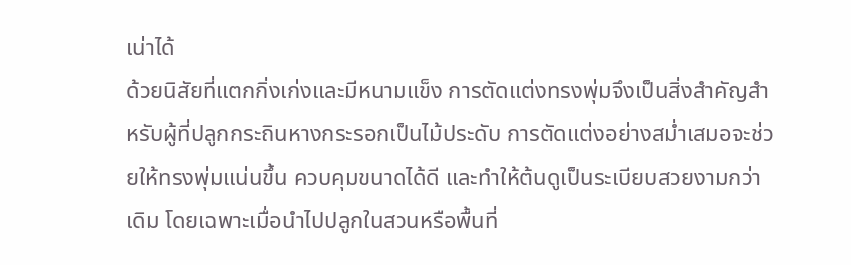เน่าได้
ด้วยนิสัยที่แตกกิ่งเก่งและมีหนามแข็ง การตัดแต่งทรงพุ่มจึงเป็นสิ่งสำคัญสำหรับผู้ที่ปลูกกระถินหางกระรอกเป็นไม้ประดับ การตัดแต่งอย่างสม่ำเสมอจะช่วยให้ทรงพุ่มแน่นขึ้น ควบคุมขนาดได้ดี และทำให้ต้นดูเป็นระเบียบสวยงามกว่าเดิม โดยเฉพาะเมื่อนำไปปลูกในสวนหรือพื้นที่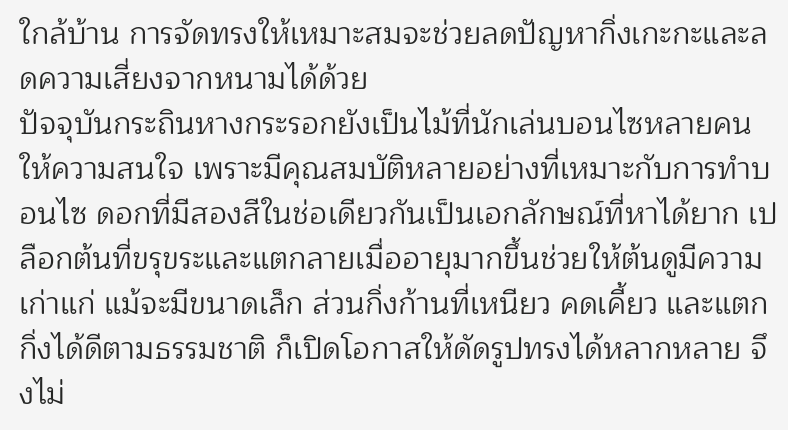ใกล้บ้าน การจัดทรงให้เหมาะสมจะช่วยลดปัญหากิ่งเกะกะและลดความเสี่ยงจากหนามได้ด้วย
ปัจจุบันกระถินหางกระรอกยังเป็นไม้ที่นักเล่นบอนไซหลายคนให้ความสนใจ เพราะมีคุณสมบัติหลายอย่างที่เหมาะกับการทำบอนไซ ดอกที่มีสองสีในช่อเดียวกันเป็นเอกลักษณ์ที่หาได้ยาก เปลือกต้นที่ขรุขระและแตกลายเมื่ออายุมากขึ้นช่วยให้ต้นดูมีความเก่าแก่ แม้จะมีขนาดเล็ก ส่วนกิ่งก้านที่เหนียว คดเคี้ยว และแตกกิ่งได้ดีตามธรรมชาติ ก็เปิดโอกาสให้ดัดรูปทรงได้หลากหลาย จึงไม่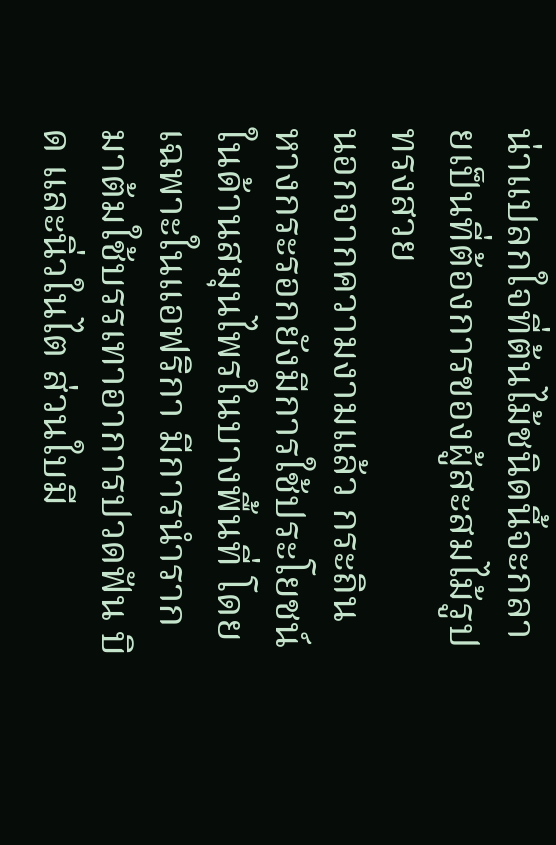น่าแปลกใจที่ต้นไม้ชนิดนี้จะกลายเป็นที่ต้องการของผู้สะสมไม้รูปทรงสวย
นอกจากความงามแล้ว กระถินหางกระรอกยังมีการใช้ประโยชน์ในด้านสมุนไพรในบางพื้นที่ โดยเฉพาะในแอฟริกา มีการนำรากมาต้มใช้บรรเทาอาการปวดฟัน บิด และนิ่วในไต ส่วนใบมี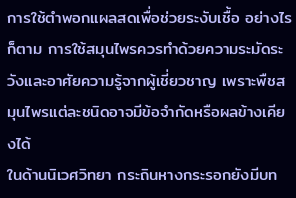การใช้ตำพอกแผลสดเพื่อช่วยระงับเชื้อ อย่างไรก็ตาม การใช้สมุนไพรควรทำด้วยความระมัดระวังและอาศัยความรู้จากผู้เชี่ยวชาญ เพราะพืชสมุนไพรแต่ละชนิดอาจมีข้อจำกัดหรือผลข้างเคียงได้
ในด้านนิเวศวิทยา กระถินหางกระรอกยังมีบท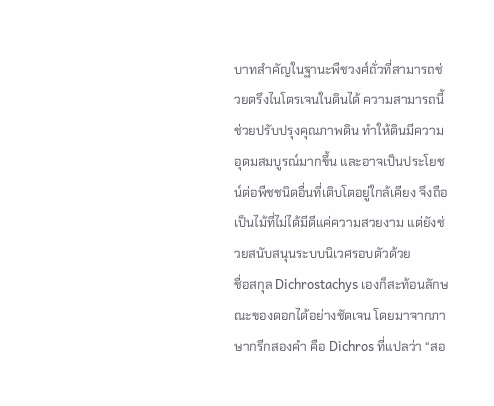บาทสำคัญในฐานะพืชวงศ์ถั่วที่สามารถช่วยตรึงไนโตรเจนในดินได้ ความสามารถนี้ช่วยปรับปรุงคุณภาพดิน ทำให้ดินมีความอุดมสมบูรณ์มากขึ้น และอาจเป็นประโยชน์ต่อพืชชนิดอื่นที่เติบโตอยู่ใกล้เคียง จึงถือเป็นไม้ที่ไม่ได้มีดีแค่ความสวยงาม แต่ยังช่วยสนับสนุนระบบนิเวศรอบตัวด้วย
ชื่อสกุล Dichrostachys เองก็สะท้อนลักษณะของดอกได้อย่างชัดเจน โดยมาจากภาษากรีกสองคำ คือ Dichros ที่แปลว่า “สอ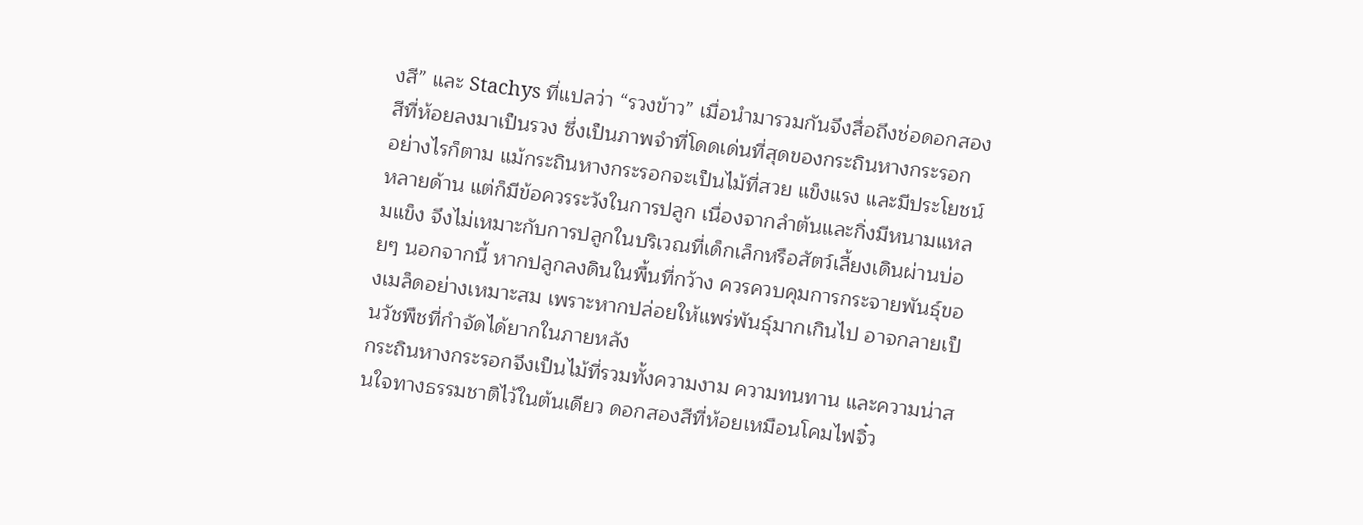งสี” และ Stachys ที่แปลว่า “รวงข้าว” เมื่อนำมารวมกันจึงสื่อถึงช่อดอกสองสีที่ห้อยลงมาเป็นรวง ซึ่งเป็นภาพจำที่โดดเด่นที่สุดของกระถินหางกระรอก
อย่างไรก็ตาม แม้กระถินหางกระรอกจะเป็นไม้ที่สวย แข็งแรง และมีประโยชน์หลายด้าน แต่ก็มีข้อควรระวังในการปลูก เนื่องจากลำต้นและกิ่งมีหนามแหลมแข็ง จึงไม่เหมาะกับการปลูกในบริเวณที่เด็กเล็กหรือสัตว์เลี้ยงเดินผ่านบ่อยๆ นอกจากนี้ หากปลูกลงดินในพื้นที่กว้าง ควรควบคุมการกระจายพันธุ์ของเมล็ดอย่างเหมาะสม เพราะหากปล่อยให้แพร่พันธุ์มากเกินไป อาจกลายเป็นวัชพืชที่กำจัดได้ยากในภายหลัง
กระถินหางกระรอกจึงเป็นไม้ที่รวมทั้งความงาม ความทนทาน และความน่าสนใจทางธรรมชาติไว้ในต้นเดียว ดอกสองสีที่ห้อยเหมือนโคมไฟจิ๋ว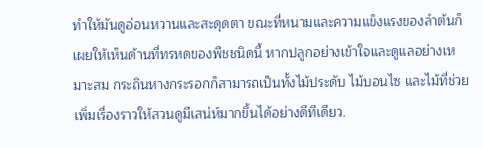ทำให้มันดูอ่อนหวานและสะดุดตา ขณะที่หนามและความแข็งแรงของลำต้นก็เผยให้เห็นด้านที่ทรหดของพืชชนิดนี้ หากปลูกอย่างเข้าใจและดูแลอย่างเหมาะสม กระถินหางกระรอกก็สามารถเป็นทั้งไม้ประดับ ไม้บอนไซ และไม้ที่ช่วยเพิ่มเรื่องราวให้สวนดูมีเสน่ห์มากขึ้นได้อย่างดีทีเดียว.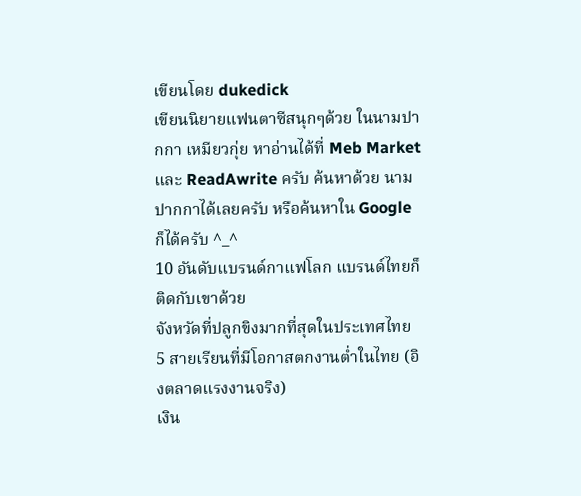เขียนโดย dukedick
เขียนนิยายแฟนตาซีสนุกๆด้วย ในนามปากกา เหมียวกุ่ย หาอ่านได้ที่ Meb Market และ ReadAwrite ครับ ค้นหาด้วย นามปากกาได้เลยครับ หรือค้นหาใน Google ก็ได้ครับ ^_^
10 อันดับแบรนด์กาแฟโลก แบรนด์ไทยก็ติดกับเขาด้วย
จังหวัดที่ปลูกขิงมากที่สุดในประเทศไทย
5 สายเรียนที่มีโอกาสตกงานต่ำในไทย (อิงตลาดแรงงานจริง)
เงิน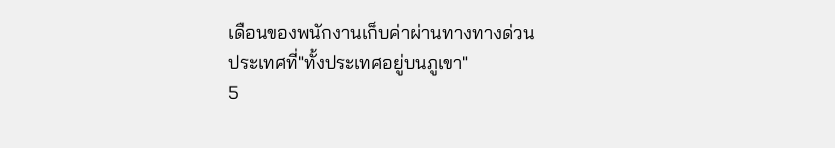เดือนของพนักงานเก็บค่าผ่านทางทางด่วน
ประเทศที่"ทั้งประเทศอยู่บนภูเขา"
5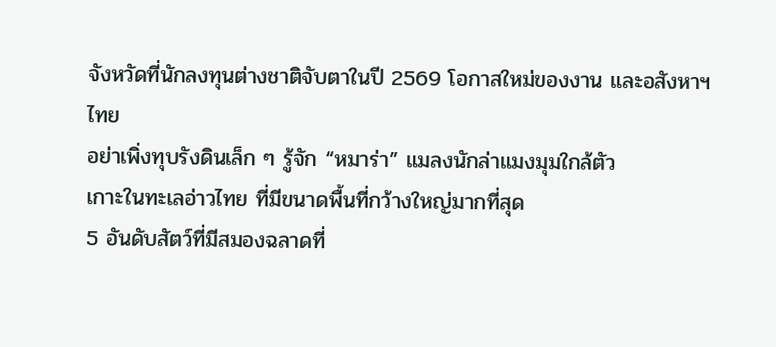จังหวัดที่นักลงทุนต่างชาติจับตาในปี 2569 โอกาสใหม่ของงาน และอสังหาฯ ไทย
อย่าเพิ่งทุบรังดินเล็ก ๆ รู้จัก “หมาร่า” แมลงนักล่าแมงมุมใกล้ตัว
เกาะในทะเลอ่าวไทย ที่มีขนาดพื้นที่กว้างใหญ่มากที่สุด
5 อันดับสัตว์ที่มีสมองฉลาดที่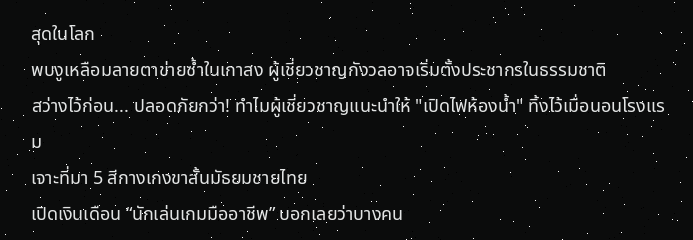สุดในโลก
พบงูเหลือมลายตาข่ายซ้ำในเกาสง ผู้เชี่ยวชาญกังวลอาจเริ่มตั้งประชากรในธรรมชาติ
สว่างไว้ก่อน... ปลอดภัยกว่า! ทำไมผู้เชี่ยวชาญแนะนำให้ "เปิดไฟห้องน้ำ" ทิ้งไว้เมื่อนอนโรงแรม
เจาะที่มา 5 สีกางเกงขาสั้นมัธยมชายไทย
เปิดเงินเดือน “นักเล่นเกมมืออาชีพ” บอกเลยว่าบางคน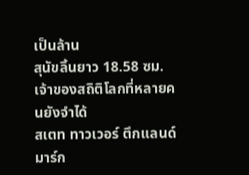เป็นล้าน
สุนัขลิ้นยาว 18.58 ซม. เจ้าของสถิติโลกที่หลายคนยังจำได้
สเตท ทาวเวอร์ ตึกแลนด์มาร์ก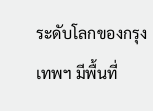ระดับโลกของกรุงเทพฯ มีพื้นที่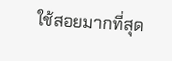ใช้สอยมากที่สุด